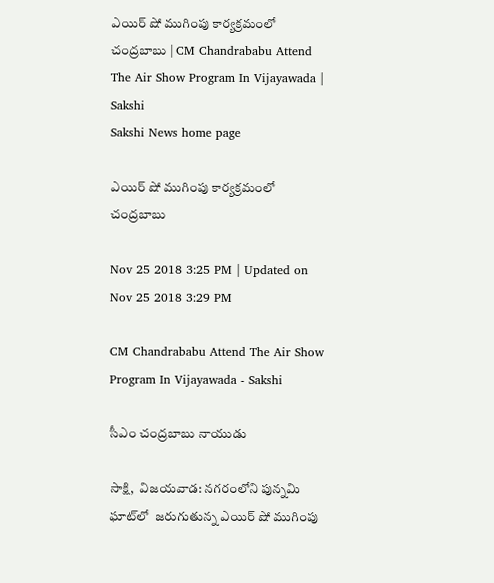ఎయిర్‌ షో ముగింపు కార్యక్రమంలో చంద్రబాబు | CM Chandrababu Attend The Air Show Program In Vijayawada | Sakshi
Sakshi News home page

ఎయిర్‌ షో ముగింపు కార్యక్రమంలో చంద్రబాబు

Nov 25 2018 3:25 PM | Updated on Nov 25 2018 3:29 PM

CM Chandrababu Attend The Air Show Program In Vijayawada - Sakshi

సీఎం చంద్రబాబు నాయుడు

సాక్షి,  విజయవాడ: నగరంలోని పున్నమి ఘాట్‌లో  జరుగుతున్న ఎయిర్ షో ముగింపు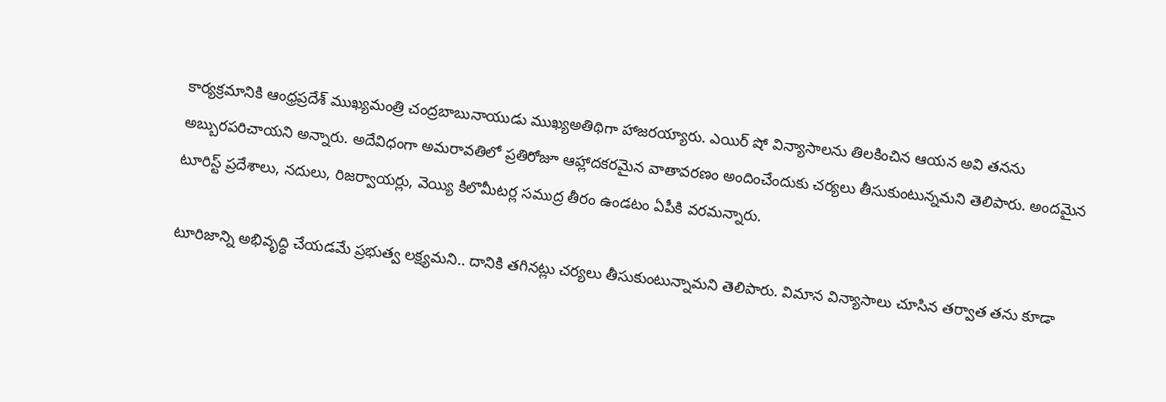కార్యక్రమానికి ఆంధ్రప్రదేశ్‌ ముఖ్యమంత్రి చంద్రబాబునాయుడు ముఖ్యఅతిథిగా హాజరయ్యారు. ఎయిర్ షో విన్యాసాలను తిలకించిన ఆయన అవి తనను అబ్బురపరిచాయని అన్నారు. అదేవిధంగా అమరావతిలో ప్రతిరోజూ ఆహ్లాదకరమైన వాతావరణం అందించేందుకు చర్యలు తీసుకుంటున్నమని తెలిపారు. అందమైన టూరిస్ట్ ప్రదేశాలు, నదులు, రిజర్వాయర్లు, వెయ్యి కిలొమీటర్ల సముద్ర తీరం ఉండటం ఏపీకి వరమన్నారు.

టూరిజాన్ని అభివృద్ధి చేయడమే ప్రభుత్వ లక్ష్యమని.. దానికి తగినట్లు చర్యలు తీసుకుంటున్నామని తెలిపారు. విమాన విన్యాసాలు చూసిన తర్వాత తను కూడా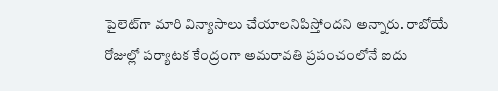పైలెట్‌గా మారి విన్యాసాలు చేయాలనిపిస్తోందని అన్నారు. రాబోయే రోజుల్లో పర్యాటక కేంద్రంగా అమరావతి ప్రపంచంలోనే ఐదు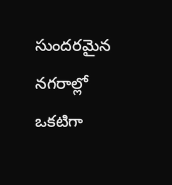సుందరమైన నగరాల్లో ఒకటిగా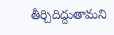తీర్చిదిద్దుతామని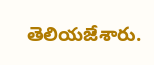తెలియజేశారు.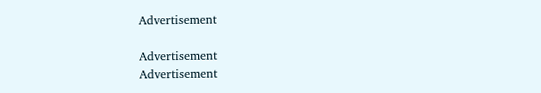Advertisement

Advertisement
Advertisement